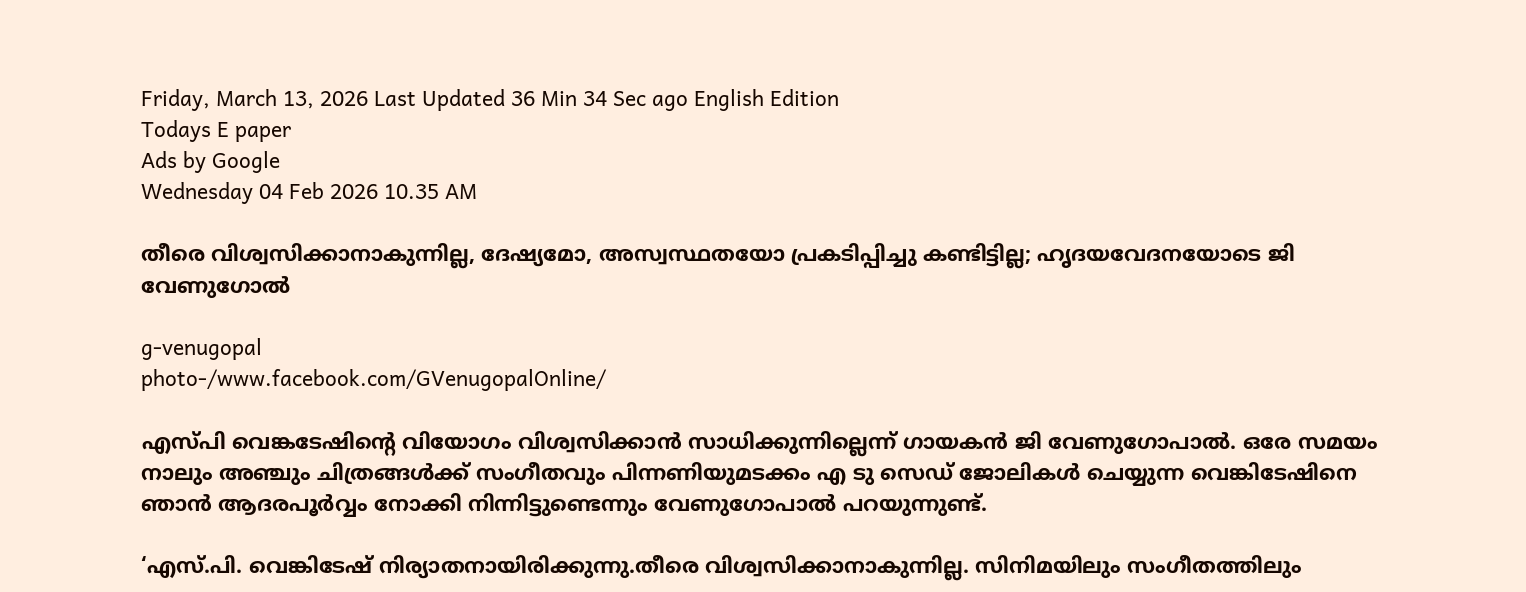Friday, March 13, 2026 Last Updated 36 Min 34 Sec ago English Edition
Todays E paper
Ads by Google
Wednesday 04 Feb 2026 10.35 AM

തീരെ വിശ്വസിക്കാനാകുന്നില്ല, ദേഷ്യമോ, അസ്വസ്ഥതയോ പ്രകടിപ്പിച്ചു കണ്ടിട്ടില്ല; ഹൃദയവേദനയോടെ ജി വേണുഗോല്‍

g-venugopal
photo-/www.facebook.com/GVenugopalOnline/

എസ്പി വെങ്കടേഷിന്റെ വിയോഗം വിശ്വസിക്കാന്‍ സാധിക്കുന്നില്ലെന്ന് ഗായകന്‍ ജി വേണുഗോപാല്‍. ഒരേ സമയം നാലും അഞ്ചും ചിത്രങ്ങള്‍ക്ക് സംഗീതവും പിന്നണിയുമടക്കം എ ടു സെഡ് ജോലികള്‍ ചെയ്യുന്ന വെങ്കിടേഷിനെ ഞാന്‍ ആദരപൂര്‍വ്വം നോക്കി നിന്നിട്ടുണ്ടെന്നും വേണുഗോപാല്‍ പറയുന്നുണ്ട്.

‘എസ്.പി. വെങ്കിടേഷ് നിര്യാതനായിരിക്കുന്നു.തീരെ വിശ്വസിക്കാനാകുന്നില്ല. സിനിമയിലും സംഗീതത്തിലും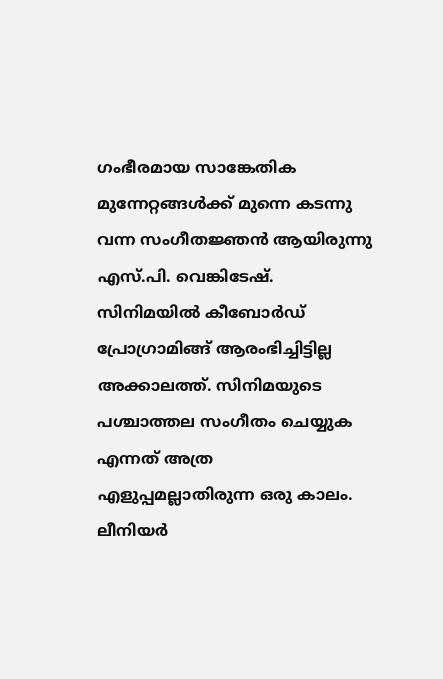ഗംഭീരമായ സാങ്കേതിക മുന്നേറ്റങ്ങൾക്ക് മുന്നെ കടന്നു വന്ന സംഗീതജ്ഞൻ ആയിരുന്നു എസ്.പി. വെങ്കിടേഷ്. സിനിമയിൽ കീബോർഡ് പ്രോഗ്രാമിങ്ങ് ആരംഭിച്ചിട്ടില്ല അക്കാലത്ത്. സിനിമയുടെ പശ്ചാത്തല സംഗീതം ചെയ്യുക എന്നത് അത്ര എളുപ്പമല്ലാതിരുന്ന ഒരു കാലം. ലീനിയർ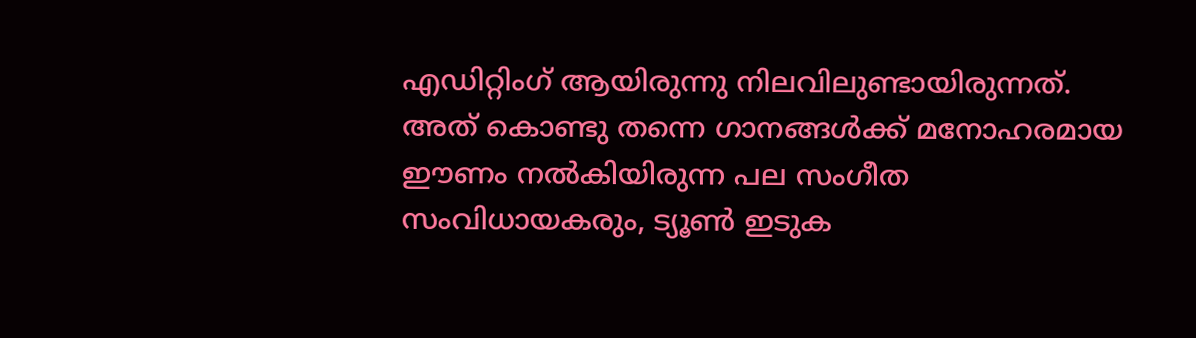എഡിറ്റിംഗ് ആയിരുന്നു നിലവിലുണ്ടായിരുന്നത്. അത് കൊണ്ടു തന്നെ ഗാനങ്ങൾക്ക് മനോഹരമായ ഈണം നൽകിയിരുന്ന പല സംഗീത സംവിധായകരും, ട്യൂൺ ഇടുക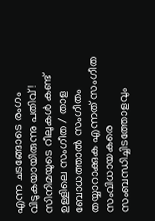എന്ന ചടങ്ങോടെ രംഗം വിടുകയായിരുന്നു പതിവ് ! സിനിമയുടെ റീലുകൾ കണ്ട് ഉള്ളിലെ സംഗീത / താള ബോധത്താൽ സംഗീതം തയ്യാറാക്കുക എന്നത് സംഗീത സംവിധായകരെ സംബന്ധിച്ചിടത്തോളവും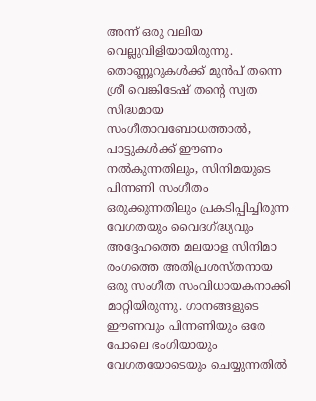അന്ന് ഒരു വലിയ വെല്ലുവിളിയായിരുന്നു. തൊണ്ണൂറുകൾക്ക് മുൻപ് തന്നെ ശ്രീ വെങ്കിടേഷ് തൻ്റെ സ്വത സിദ്ധമായ സംഗീതാവബോധത്താൽ, പാട്ടുകൾക്ക് ഈണം നൽകുന്നതിലും, സിനിമയുടെ പിന്നണി സംഗീതം ഒരുക്കുന്നതിലും പ്രകടിപ്പിച്ചിരുന്ന വേഗതയും വൈദഗ്ദ്ധ്യവും അദ്ദേഹത്തെ മലയാള സിനിമാ രംഗത്തെ അതിപ്രശസ്തനായ ഒരു സംഗീത സംവിധായകനാക്കി മാറ്റിയിരുന്നു. ഗാനങ്ങളുടെ ഈണവും പിന്നണിയും ഒരേ പോലെ ഭംഗിയായും വേഗതയോടെയും ചെയ്യുന്നതിൽ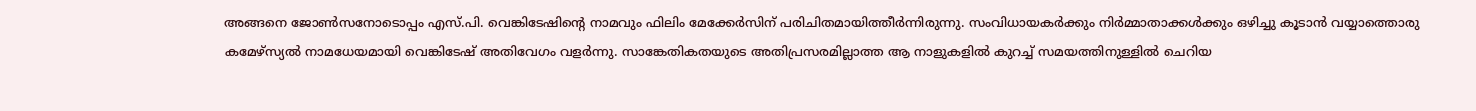അങ്ങനെ ജോൺസനോടൊപ്പം എസ്.പി. വെങ്കിടേഷിൻ്റെ നാമവും ഫിലിം മേക്കേർസിന് പരിചിതമായിത്തീർന്നിരുന്നു. സംവിധായകർക്കും നിർമ്മാതാക്കൾക്കും ഒഴിച്ചു കൂടാൻ വയ്യാത്തൊരു കമേഴ്സ്യൽ നാമധേയമായി വെങ്കിടേഷ് അതിവേഗം വളർന്നു. സാങ്കേതികതയുടെ അതിപ്രസരമില്ലാത്ത ആ നാളുകളിൽ കുറച്ച് സമയത്തിനുള്ളിൽ ചെറിയ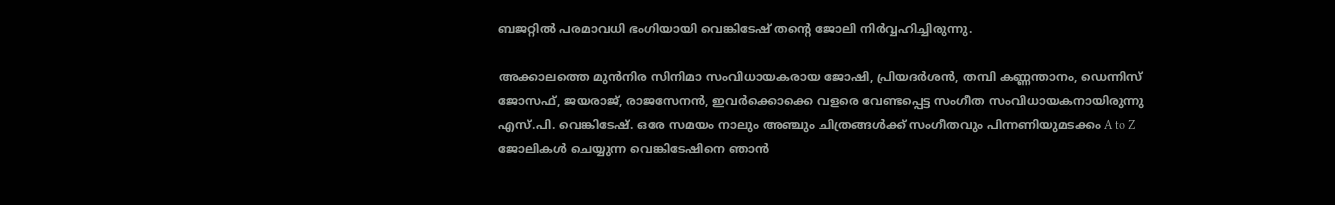ബജറ്റിൽ പരമാവധി ഭംഗിയായി വെങ്കിടേഷ് തൻ്റെ ജോലി നിർവ്വഹിച്ചിരുന്നു.

അക്കാലത്തെ മുൻനിര സിനിമാ സംവിധായകരായ ജോഷി, പ്രിയദർശൻ, തമ്പി കണ്ണന്താനം, ഡെന്നിസ് ജോസഫ്, ജയരാജ്, രാജസേനൻ, ഇവർക്കൊക്കെ വളരെ വേണ്ടപ്പെട്ട സംഗീത സംവിധായകനായിരുന്നു എസ്.പി. വെങ്കിടേഷ്. ഒരേ സമയം നാലും അഞ്ചും ചിത്രങ്ങൾക്ക് സംഗീതവും പിന്നണിയുമടക്കം A to Z ജോലികൾ ചെയ്യുന്ന വെങ്കിടേഷിനെ ഞാൻ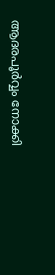ആദരപൂർവ്വം നോക്കി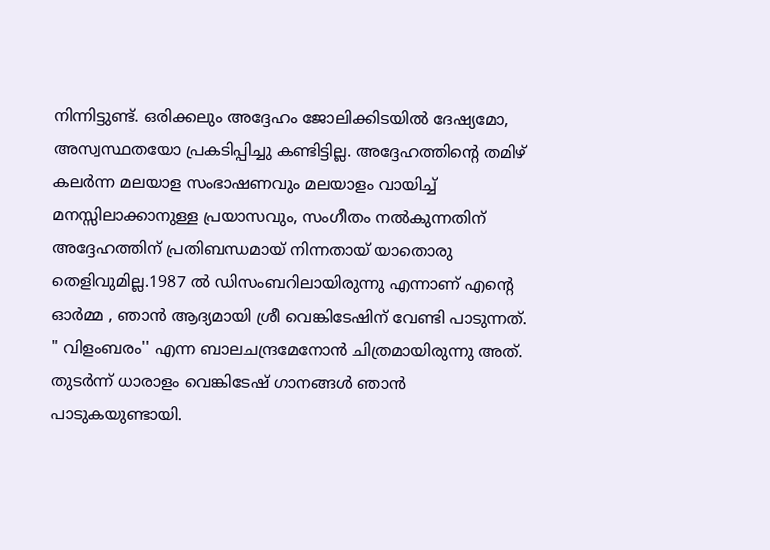നിന്നിട്ടുണ്ട്. ഒരിക്കലും അദ്ദേഹം ജോലിക്കിടയിൽ ദേഷ്യമോ, അസ്വസ്ഥതയോ പ്രകടിപ്പിച്ചു കണ്ടിട്ടില്ല. അദ്ദേഹത്തിൻ്റെ തമിഴ് കലർന്ന മലയാള സംഭാഷണവും മലയാളം വായിച്ച് മനസ്സിലാക്കാനുള്ള പ്രയാസവും, സംഗീതം നൽകുന്നതിന് അദ്ദേഹത്തിന് പ്രതിബന്ധമായ് നിന്നതായ് യാതൊരു തെളിവുമില്ല.1987 ൽ ഡിസംബറിലായിരുന്നു എന്നാണ് എൻ്റെ ഓർമ്മ , ഞാൻ ആദ്യമായി ശ്രീ വെങ്കിടേഷിന് വേണ്ടി പാടുന്നത്. " വിളംബരം'' എന്ന ബാലചന്ദ്രമേനോൻ ചിത്രമായിരുന്നു അത്. തുടർന്ന് ധാരാളം വെങ്കിടേഷ് ഗാനങ്ങൾ ഞാൻ പാടുകയുണ്ടായി.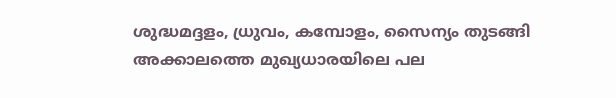ശുദ്ധമദ്ദളം, ധ്രുവം, കമ്പോളം, സൈന്യം തുടങ്ങി അക്കാലത്തെ മുഖ്യധാരയിലെ പല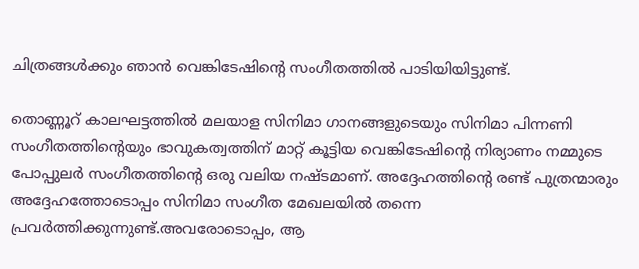ചിത്രങ്ങൾക്കും ഞാൻ വെങ്കിടേഷിൻ്റെ സംഗീതത്തിൽ പാടിയിയിട്ടുണ്ട്.

തൊണ്ണൂറ് കാലഘട്ടത്തിൽ മലയാള സിനിമാ ഗാനങ്ങളുടെയും സിനിമാ പിന്നണി സംഗീതത്തിൻ്റെയും ഭാവുകത്വത്തിന് മാറ്റ് കൂട്ടിയ വെങ്കിടേഷിൻ്റെ നിര്യാണം നമ്മുടെ പോപ്പുലർ സംഗീതത്തിൻ്റെ ഒരു വലിയ നഷ്ടമാണ്. അദ്ദേഹത്തിൻ്റെ രണ്ട് പുത്രന്മാരും അദ്ദേഹത്തോടൊപ്പം സിനിമാ സംഗീത മേഖലയിൽ തന്നെ പ്രവർത്തിക്കുന്നുണ്ട്.അവരോടൊപ്പം, ആ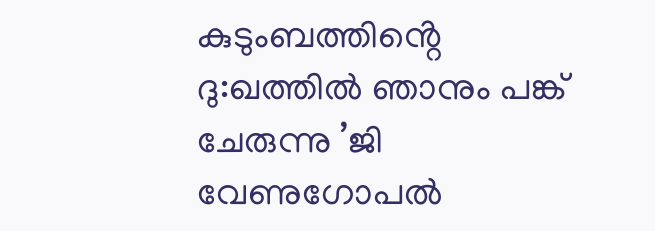കുടുംബത്തിൻ്റെ ദു:ഖത്തിൽ ഞാനും പങ്ക് ചേരുന്നു ’ജി വേണുഗോപല്‍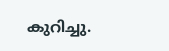കുറിച്ചു.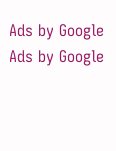Ads by Google
Ads by Google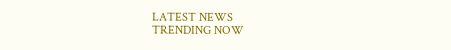LATEST NEWS
TRENDING NOW